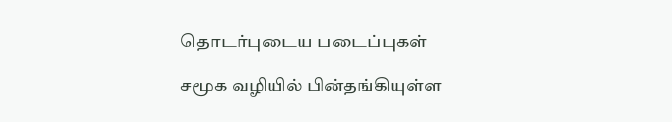தொடர்புடைய படைப்புகள்

சமூக வழியில் பின்தங்கியுள்ள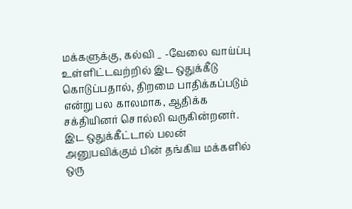மக்களுக்கு, கல்வி _ -வேலை வாய்ப்பு உள்ளிட்டவற்றில் இட ஒதுக்கீடு கொடுப்பதால், திறமை பாதிக்கப்படும் என்று பல காலமாக, ஆதிக்க சக்தியினர் சொல்லி வருகின்றனர். இட ஒதுக்கீட்டால் பலன் அனுபவிக்கும் பின் தங்கிய மக்களில் ஒரு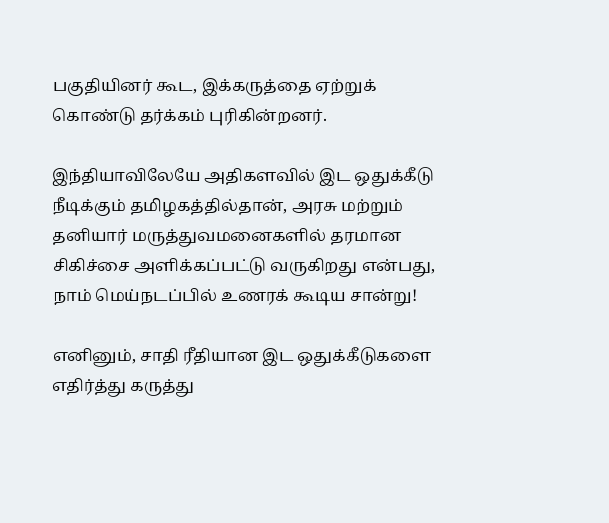பகுதியினர் கூட, இக்கருத்தை ஏற்றுக் கொண்டு தர்க்கம் புரிகின்றனர்.

இந்தியாவிலேயே அதிகளவில் இட ஒதுக்கீடு நீடிக்கும் தமிழகத்தில்தான், அரசு மற்றும் தனியார் மருத்துவமனைகளில் தரமான சிகிச்சை அளிக்கப்பட்டு வருகிறது என்பது, நாம் மெய்நடப்பில் உணரக் கூடிய சான்று!

எனினும், சாதி ரீதியான இட ஒதுக்கீடுகளை எதிர்த்து கருத்து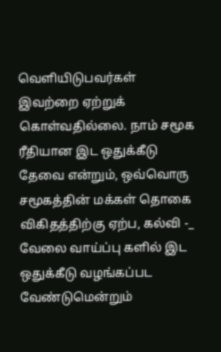வெளியிடுபவர்கள் இவற்றை ஏற்றுக் கொள்வதில்லை. நாம் சமூக ரீதியான இட ஒதுக்கீடு தேவை என்றும், ஒவ்வொரு சமூகத்தின் மக்கள் தொகை விகிதத்திற்கு ஏற்ப, கல்வி -_ வேலை வாய்ப்பு களில் இட ஒதுக்கீடு வழங்கப்பட வேண்டுமென்றும்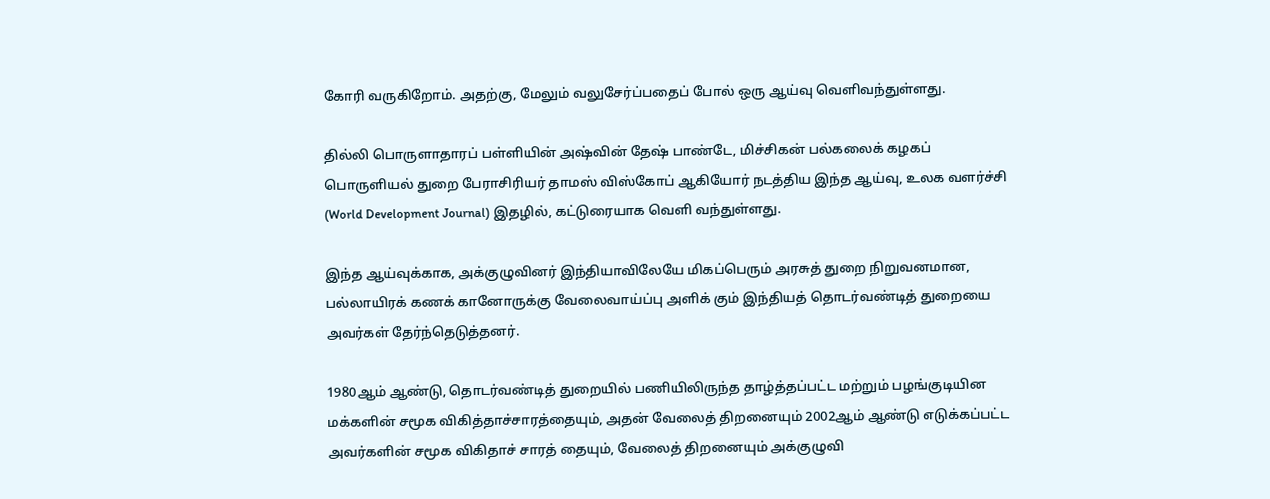கோரி வருகிறோம். அதற்கு, மேலும் வலுசேர்ப்பதைப் போல் ஒரு ஆய்வு வெளிவந்துள்ளது.

தில்லி பொருளாதாரப் பள்ளியின் அஷ்வின் தேஷ் பாண்டே, மிச்சிகன் பல்கலைக் கழகப் பொருளியல் துறை பேராசிரியர் தாமஸ் விஸ்கோப் ஆகியோர் நடத்திய இந்த ஆய்வு, உலக வளர்ச்சி (World Development Journal) இதழில், கட்டுரையாக வெளி வந்துள்ளது.

இந்த ஆய்வுக்காக, அக்குழுவினர் இந்தியாவிலேயே மிகப்பெரும் அரசுத் துறை நிறுவனமான, பல்லாயிரக் கணக் கானோருக்கு வேலைவாய்ப்பு அளிக் கும் இந்தியத் தொடர்வண்டித் துறையை அவர்கள் தேர்ந்தெடுத்தனர்.

1980ஆம் ஆண்டு, தொடர்வண்டித் துறையில் பணியிலிருந்த தாழ்த்தப்பட்ட மற்றும் பழங்குடியின மக்களின் சமூக விகித்தாச்சாரத்தையும், அதன் வேலைத் திறனையும் 2002ஆம் ஆண்டு எடுக்கப்பட்ட அவர்களின் சமூக விகிதாச் சாரத் தையும், வேலைத் திறனையும் அக்குழுவி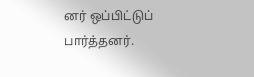னர் ஒப்பிட்டுப் பார்த்தனர்.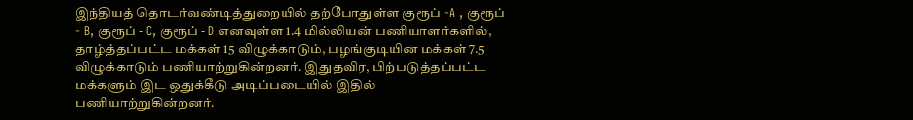இந்தியத் தொடர்வண்டித்துறையில் தற்போதுள்ள குரூப் -A , குரூப் - B, குரூப் - C, குரூப் - D எனவுள்ள 1.4 மில்லியன் பணியாளர்களில், தாழ்த்தப்பட்ட மக்கள் 15 விழுக்காடும், பழங்குடியின மக்கள் 7.5 விழுக்காடும் பணியாற்றுகின்றனர். இதுதவிர, பிற்படுத்தப்பட்ட மக்களும் இட ஒதுக்கீடு அடிப்படையில் இதில் பணியாற்றுகின்றனர்.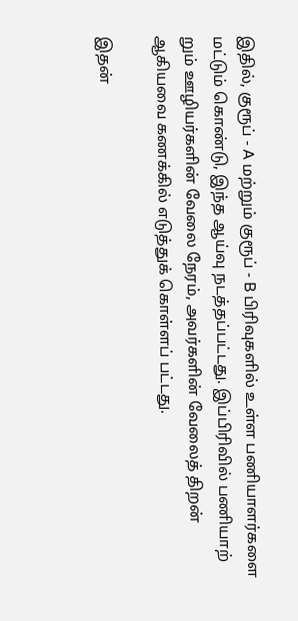இதில், குரூப் - A மற்றும் குரூப் - B பிரிவுகளில் உள்ள பணியாளர்களை மட்டும் கொண்டு, இந்த ஆய்வு நடத்தப்பட்டது. இப்பிரிவில் பணியாற் றும் ஊழியர்களின் வேலை நேரம், அவர்களின் வேலைத் திறன் ஆகியவை கணக்கில் எடுத்துக் கொள்ளப் பட்டது.

இதன்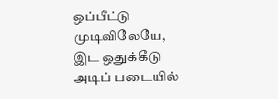ஒப்பீட்டு முடிவிலேயே, இட ஒதுக்கீடு அடிப் படையில்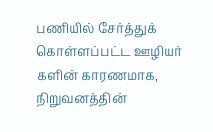பணியில் சேர்த்துக் கொள்ளப்பட்ட ஊழியர் களின் காரணமாக, நிறுவனத்தின்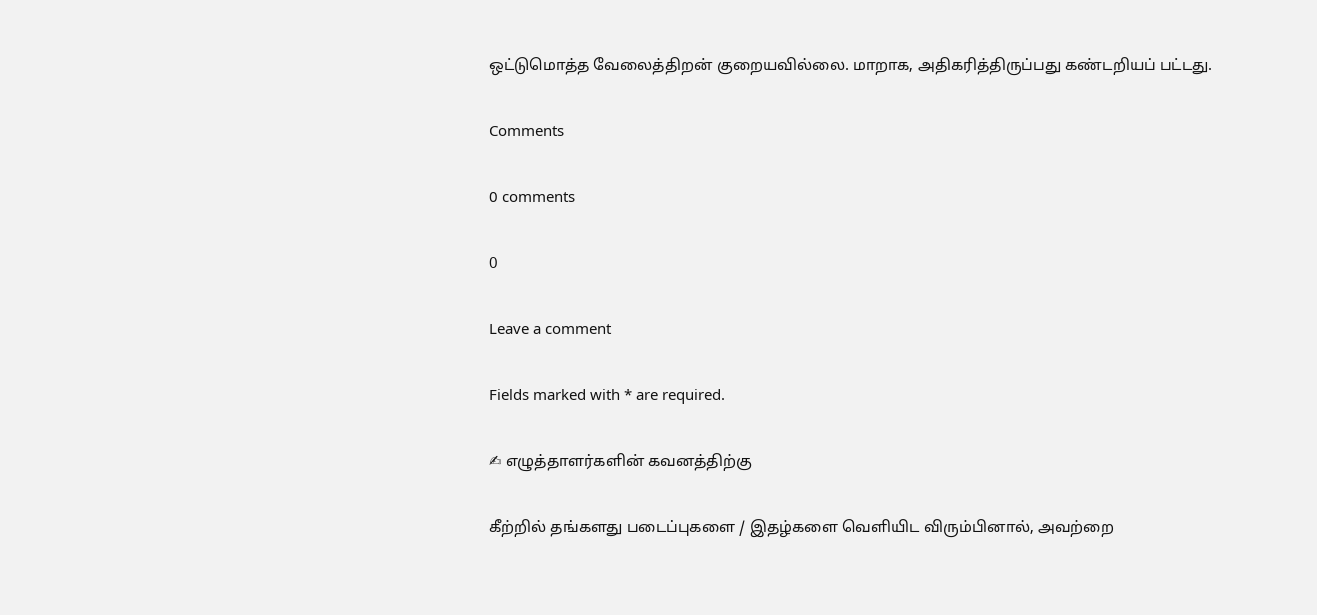ஒட்டுமொத்த வேலைத்திறன் குறையவில்லை. மாறாக, அதிகரித்திருப்பது கண்டறியப் பட்டது.

Comments

0 comments

0

Leave a comment

Fields marked with * are required.

✍ எழுத்தாளர்களின் கவனத்திற்கு

கீற்றில் தங்களது படைப்புகளை / இதழ்களை வெளியிட விரும்பினால், அவற்றை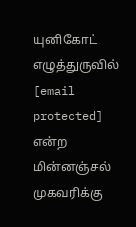யுனிகோட் எழுத்துருவில் [email protected] என்ற மின்னஞ்சல் முகவரிக்கு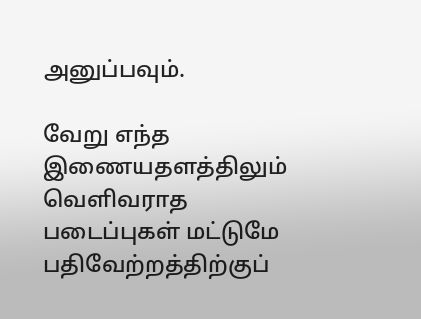அனுப்பவும்.

வேறு எந்த இணையதளத்திலும் வெளிவராத படைப்புகள் மட்டுமே பதிவேற்றத்திற்குப்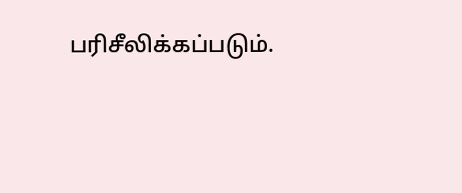பரிசீலிக்கப்படும்.